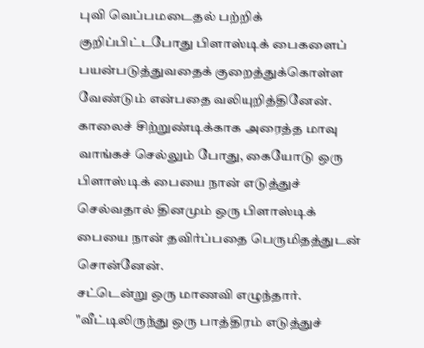புவி வெப்பமடைதல் பற்றிக் குறிப்பிட்டபோது பிளாஸ்டிக் பைகளைப் பயன்படுத்துவதைக் குறைத்துக்கொள்ள வேண்டும் என்பதை வலியுறித்தினேன். காலைச் சிற்றுண்டிக்காக அரைத்த மாவு வாங்கச் செல்லும் போது, கையோடு ஒரு பிளாஸ்டிக் பையை நான் எடுத்துச் செல்வதால் தினமும் ஒரு பிளாஸ்டிக் பையை நான் தவிர்ப்பதை பெருமிதத்துடன் சொன்னேன்.
சட்டென்று ஒரு மாணவி எழுந்தார். "வீட்டிலிருந்து ஒரு பாத்திரம் எடுத்துச்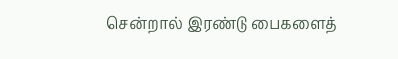சென்றால் இரண்டு பைகளைத்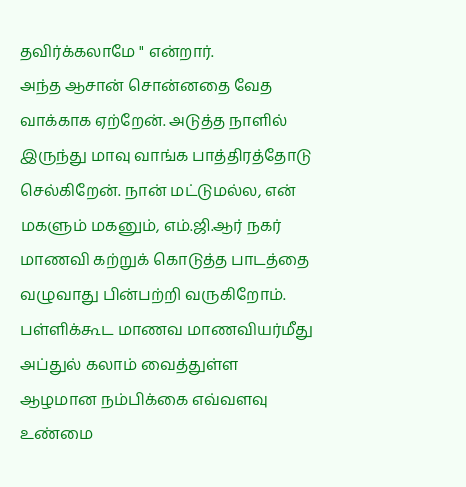தவிர்க்கலாமே " என்றார்.
அந்த ஆசான் சொன்னதை வேத வாக்காக ஏற்றேன். அடுத்த நாளில் இருந்து மாவு வாங்க பாத்திரத்தோடு செல்கிறேன். நான் மட்டுமல்ல, என் மகளும் மகனும், எம்.ஜி.ஆர் நகர் மாணவி கற்றுக் கொடுத்த பாடத்தை வழுவாது பின்பற்றி வருகிறோம். பள்ளிக்கூட மாணவ மாணவியர்மீது அப்துல் கலாம் வைத்துள்ள ஆழமான நம்பிக்கை எவ்வளவு உண்மை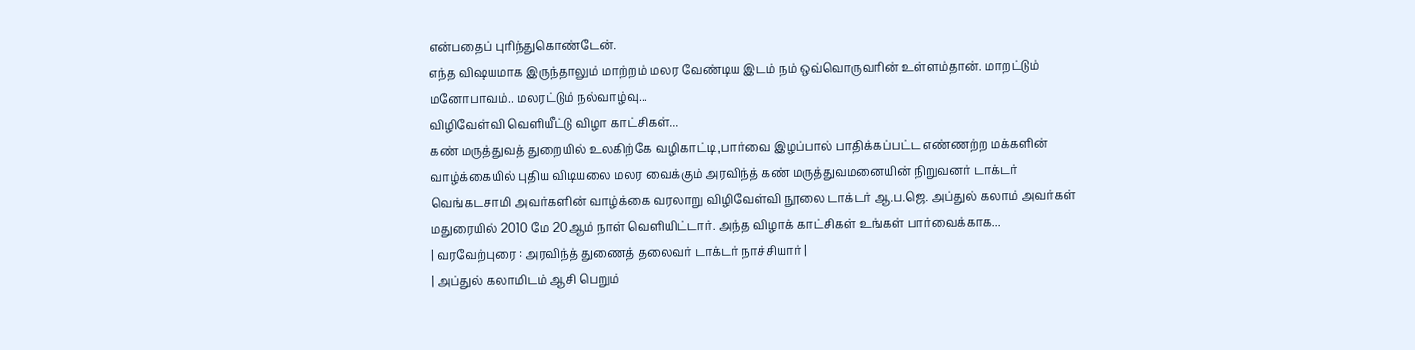என்பதைப் புரிந்துகொண்டேன்.
எந்த விஷயமாக இருந்தாலும் மாற்றம் மலர வேண்டிய இடம் நம் ஒவ்வொருவரின் உள்ளம்தான். மாறட்டும் மனோபாவம்.. மலரட்டும் நல்வாழ்வு...
விழிவேள்வி வெளியீட்டு விழா காட்சிகள்...
கண் மருத்துவத் துறையில் உலகிற்கே வழிகாட்டி,பார்வை இழப்பால் பாதிக்கப்பட்ட எண்ணற்ற மக்களின் வாழ்க்கையில் புதிய விடியலை மலர வைக்கும் அரவிந்த் கண் மருத்துவமனையின் நிறுவனர் டாக்டர் வெங்கடசாமி அவர்களின் வாழ்க்கை வரலாறு விழிவேள்வி நூலை டாக்டர் ஆ.ப.ஜெ. அப்துல் கலாம் அவர்கள் மதுரையில் 2010 மே 20ஆம் நாள் வெளியிட்டார். அந்த விழாக் காட்சிகள் உங்கள் பார்வைக்காக...
| வரவேற்புரை : அரவிந்த் துணைத் தலைவர் டாக்டர் நாச்சியார் |
| அப்துல் கலாமிடம் ஆசி பெறும்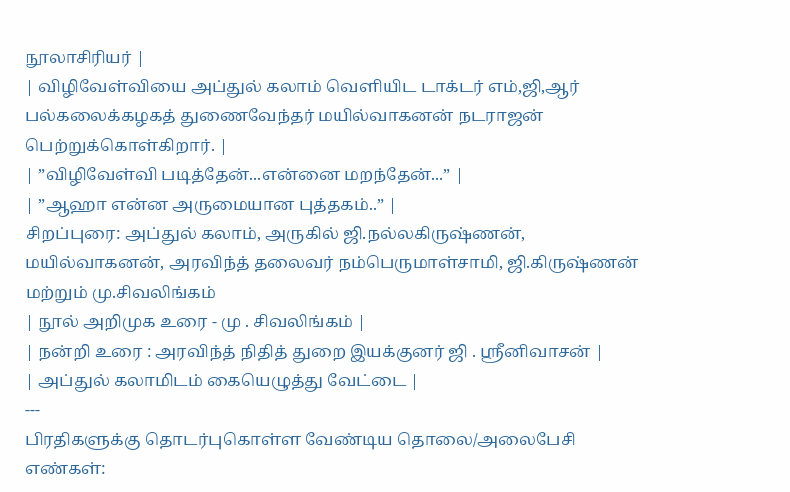நூலாசிரியர் |
| விழிவேள்வியை அப்துல் கலாம் வெளியிட டாக்டர் எம்,ஜி,ஆர் பல்கலைக்கழகத் துணைவேந்தர் மயில்வாகனன் நடராஜன் பெற்றுக்கொள்கிறார். |
| ”விழிவேள்வி படித்தேன்...என்னை மறந்தேன்...” |
| ”ஆஹா என்ன அருமையான புத்தகம்..” |
சிறப்புரை: அப்துல் கலாம், அருகில் ஜி.நல்லகிருஷ்ணன், மயில்வாகனன், அரவிந்த் தலைவர் நம்பெருமாள்சாமி, ஜி.கிருஷ்ணன் மற்றும் மு.சிவலிங்கம்
| நூல் அறிமுக உரை - மு . சிவலிங்கம் |
| நன்றி உரை : அரவிந்த் நிதித் துறை இயக்குனர் ஜி . ஸ்ரீனிவாசன் |
| அப்துல் கலாமிடம் கையெழுத்து வேட்டை |
---
பிரதிகளுக்கு தொடர்புகொள்ள வேண்டிய தொலை/அலைபேசி எண்கள்: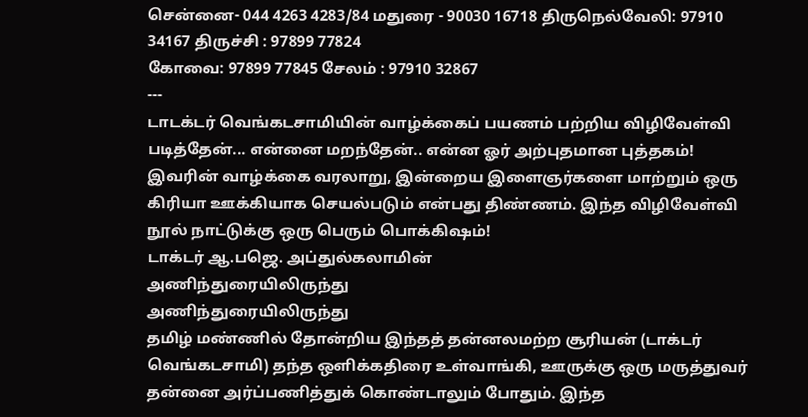சென்னை- 044 4263 4283/84 மதுரை - 90030 16718 திருநெல்வேலி: 97910 34167 திருச்சி : 97899 77824
கோவை: 97899 77845 சேலம் : 97910 32867
---
டாடக்டர் வெங்கடசாமியின் வாழ்க்கைப் பயணம் பற்றிய விழிவேள்வி படித்தேன்... என்னை மறந்தேன்.. என்ன ஓர் அற்புதமான புத்தகம்! இவரின் வாழ்க்கை வரலாறு, இன்றைய இளைஞர்களை மாற்றும் ஒரு கிரியா ஊக்கியாக செயல்படும் என்பது திண்ணம். இந்த விழிவேள்வி நூல் நாட்டுக்கு ஒரு பெரும் பொக்கிஷம்!
டாக்டர் ஆ.பஜெ. அப்துல்கலாமின்
அணிந்துரையிலிருந்து
அணிந்துரையிலிருந்து
தமிழ் மண்ணில் தோன்றிய இந்தத் தன்னலமற்ற சூரியன் (டாக்டர் வெங்கடசாமி) தந்த ஒளிக்கதிரை உள்வாங்கி, ஊருக்கு ஒரு மருத்துவர் தன்னை அர்ப்பணித்துக் கொண்டாலும் போதும். இந்த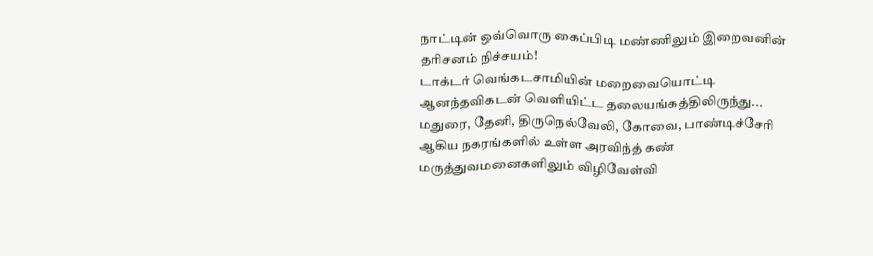நாட்டின் ஒவ்வொரு கைப்பிடி மண்ணிலும் இறைவனின் தரிசனம் நிச்சயம்!
டாக்டர் வெங்கடசாமியின் மறைவையொட்டி
ஆனந்தவிகடன் வெளியிட்ட தலையங்கத்திலிருந்து...
மதுரை, தேனி, திருநெல்வேலி, கோவை, பாண்டிச்சேரி ஆகிய நகரங்களில் உள்ள அரவிந்த் கண் மருத்துவமனைகளிலும் விழிவேள்வி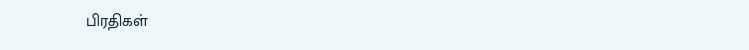பிரதிகள்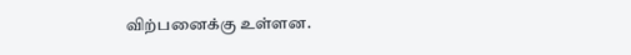விற்பனைக்கு உள்ளன.